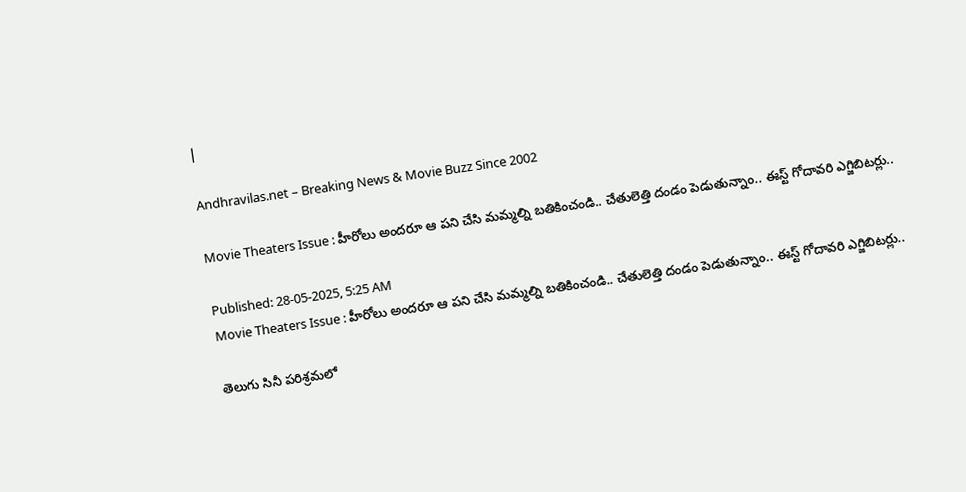|

Andhravilas.net – Breaking News & Movie Buzz Since 2002

Movie Theaters Issue : హీరోలు అందరూ ఆ పని చేసి మమ్మల్ని బతికించండి.. చేతులెత్తి దండం పెడుతున్నాం.. ఈస్ట్ గోదావరి ఎగ్జిబిటర్లు..

Published: 28-05-2025, 5:25 AM
Movie Theaters Issue : హీరోలు అందరూ ఆ పని చేసి మమ్మల్ని బతికించండి.. చేతులెత్తి దండం పెడుతున్నాం.. ఈస్ట్ గోదావరి ఎగ్జిబిటర్లు..

తెలుగు సినీ పరిశ్రమలో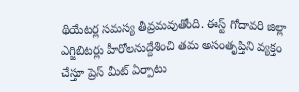థియేటర్ల సమస్య తీవ్రమవుతోంది. ఈస్ట్ గోదావరి జిల్లా ఎగ్జిబిటర్లు హీరోలనుద్దేశించి తమ అసంతృప్తిని వ్యక్తం చేస్తూ ప్రెస్ మీట్ ఏర్పాటు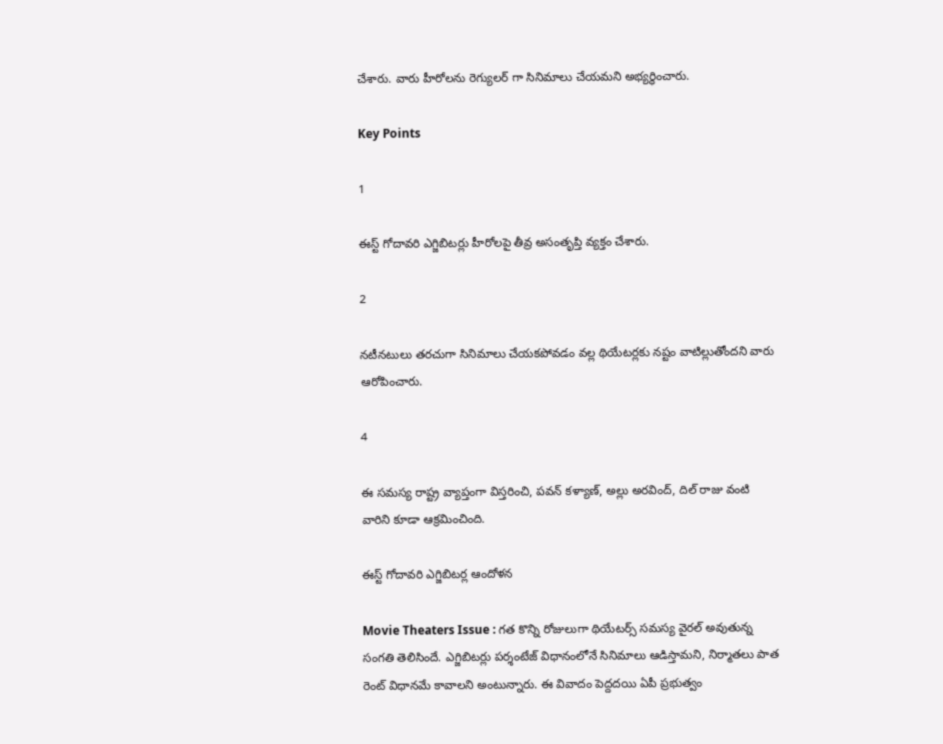చేశారు. వారు హీరోలను రెగ్యులర్ గా సినిమాలు చేయమని అభ్యర్థించారు.

Key Points

1

ఈస్ట్ గోదావరి ఎగ్జిబిటర్లు హీరోలపై తీవ్ర అసంతృప్తి వ్యక్తం చేశారు.

2

నటీనటులు తరచుగా సినిమాలు చేయకపోవడం వల్ల థియేటర్లకు నష్టం వాటిల్లుతోందని వారు ఆరోపించారు.

4

ఈ సమస్య రాష్ట్ర వ్యాప్తంగా విస్తరించి, పవన్ కళ్యాణ్, అల్లు అరవింద్, దిల్ రాజు వంటి వారిని కూడా ఆక్రమించింది.

ఈస్ట్ గోదావరి ఎగ్జిబిటర్ల ఆందోళన

Movie Theaters Issue : గత కొన్ని రోజులుగా థియేటర్స్ సమస్య వైరల్ అవుతున్న సంగతి తెలిసిందే. ఎగ్జిబిటర్లు పర్శంటేజ్ విధానంలోనే సినిమాలు ఆడిస్తామని, నిర్మాతలు పాత రెంట్ విధానమే కావాలని అంటున్నారు. ఈ వివాదం పెద్దదయి ఏపీ ప్రభుత్వం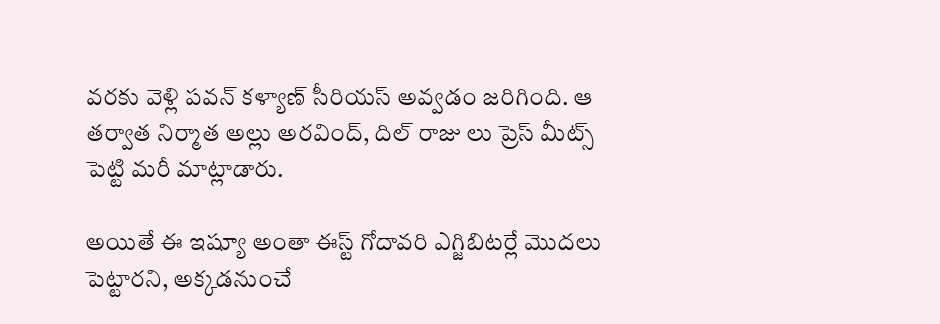వరకు వెళ్లి పవన్ కళ్యాణ్ సీరియస్ అవ్వడం జరిగింది. ఆ తర్వాత నిర్మాత అల్లు అరవింద్, దిల్ రాజు లు ప్రెస్ మీట్స్ పెట్టి మరీ మాట్లాడారు.

అయితే ఈ ఇష్యూ అంతా ఈస్ట్ గోదావరి ఎగ్జిబిటర్లే మొదలు పెట్టారని, అక్కడనుంచే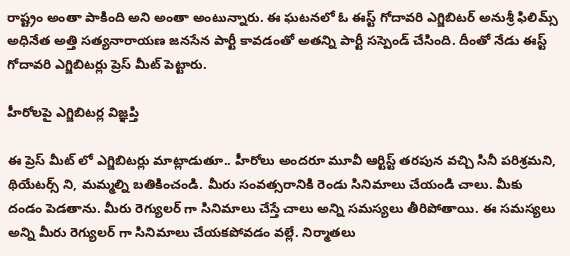రాష్ట్రం అంతా పాకింది అని అంతా అంటున్నారు. ఈ ఘటనలో ఓ ఈస్ట్ గోదావరి ఎగ్జిబిటర్ అనుశ్రీ ఫిలిమ్స్ అధినేత అత్తి సత్యనారాయణ జనసేన పార్టీ కావడంతో అతన్ని పార్టీ సస్పెండ్ చేసింది. దీంతో నేడు ఈస్ట్ గోదావరి ఎగ్జిబిటర్లు ప్రెస్ మీట్ పెట్టారు.

హీరోలపై ఎగ్జిబిటర్ల విజ్ఞప్తి

ఈ ప్రెస్ మీట్ లో ఎగ్జిబిటర్లు మాట్లాడుతూ.. హీరోలు అందరూ మూవీ ఆర్టిస్ట్ తరపున వచ్చి సినీ పరిశ్రమని, థియేటర్స్ ని, మమ్మల్ని బతికించండి. మీరు సంవత్సరానికి రెండు సినిమాలు చేయండి చాలు. మీకు దండం పెడతాను. మీరు రెగ్యులర్ గా సినిమాలు చేస్తే చాలు అన్ని సమస్యలు తీరిపోతాయి. ఈ సమస్యలు అన్ని మీరు రెగ్యులర్ గా సినిమాలు చేయకపోవడం వల్లే. నిర్మాతలు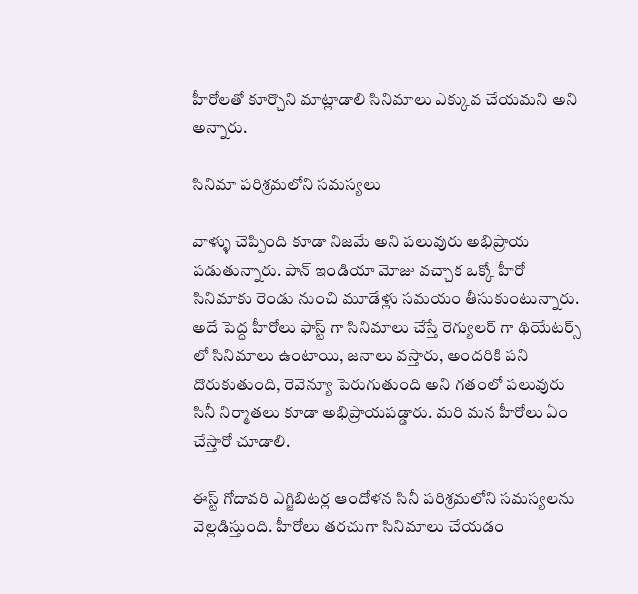హీరోలతో కూర్చొని మాట్లాడాలి సినిమాలు ఎక్కువ చేయమని అని అన్నారు.

సినిమా పరిశ్రమలోని సమస్యలు

వాళ్ళు చెప్పింది కూడా నిజమే అని పలువురు అభిప్రాయ పడుతున్నారు. పాన్ ఇండియా మోజు వచ్చాక ఒక్కో హీరో సినిమాకు రెండు నుంచి మూడేళ్లు సమయం తీసుకుంటున్నారు. అదే పెద్ద హీరోలు ఫాస్ట్ గా సినిమాలు చేస్తే రెగ్యులర్ గా థియేటర్స్ లో సినిమాలు ఉంటాయి, జనాలు వస్తారు, అందరికి పని దొరుకుతుంది, రెవెన్యూ పెరుగుతుంది అని గతంలో పలువురు సినీ నిర్మాతలు కూడా అభిప్రాయపడ్డారు. మరి మన హీరోలు ఏం చేస్తారో చూడాలి.

ఈస్ట్ గోదావరి ఎగ్జిబిటర్ల ఆందోళన సినీ పరిశ్రమలోని సమస్యలను వెల్లడిస్తుంది. హీరోలు తరచుగా సినిమాలు చేయడం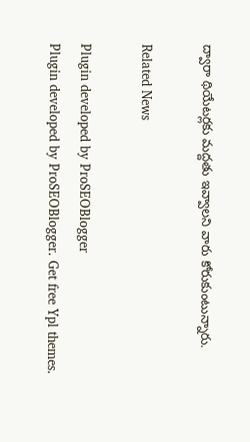ద్వారా థియేటర్లకు మద్దతు ఇవ్వాలని వారు కోరుకుంటున్నారు.

Related News

Plugin developed by ProSEOBlogger
Plugin developed by ProSEOBlogger. Get free Ypl themes.